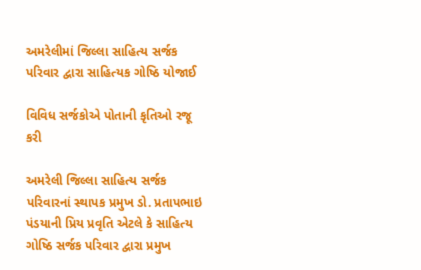અમરેલીમાં જિલ્લા સાહિત્ય સર્જક પરિવાર દ્વારા સાહિત્યક ગોષ્ઠિ યોજાઈ

વિવિધ સર્જકોએ પોતાની કૃતિઓ રજૂ કરી

અમરેલી જિલ્લા સાહિત્ય સર્જક પરિવારનાં સ્થાપક પ્રમુખ ડો. પ્રતાપભાઇ પંડયાની પ્રિય પ્રવૃતિ એટલે કે સાહિત્ય ગોષ્ઠિ સર્જક પરિવાર દ્વારા પ્રમુખ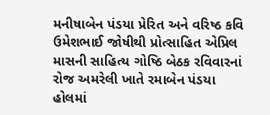મનીષાબેન પંડયા પ્રેરિત અને વરિષ્ઠ કવિ ઉમેશભાઈ જોષીથી પ્રોત્સાહિત એપ્રિલ માસની સાહિત્ય ગોષ્ઠિ બેઠક રવિવારનાં રોજ અમરેલી ખાતે રમાબેન પંડયા હોલમાં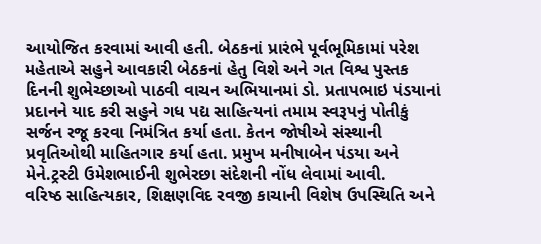આયોજિત કરવામાં આવી હતી. બેઠકનાં પ્રારંભે પૂર્વભૂમિકામાં પરેશ મહેતાએ સહુને આવકારી બેઠકનાં હેતુ વિશે અને ગત વિશ્વ પુસ્તક દિનની શુભેચ્છાઓ પાઠવી વાચન અભિયાનમાં ડો. પ્રતાપભાઇ પંડયાનાં પ્રદાનને યાદ કરી સહુને ગધ પદ્ય સાહિત્યનાં તમામ સ્વરૂપનું પોતીકું સર્જન રજૂ કરવા નિમંત્રિત કર્યા હતા. કેતન જોષીએ સંસ્થાની પ્રવૃતિઓથી માહિતગાર કર્યા હતા. પ્રમુખ મનીષાબેન પંડયા અને મેને.ટ્રસ્ટી ઉમેશભાઈની શુભેરછા સંદેશની નોંધ લેવામાં આવી.
વરિષ્ઠ સાહિત્યકાર, શિક્ષણવિદ રવજી કાચાની વિશેષ ઉપસ્થિતિ અને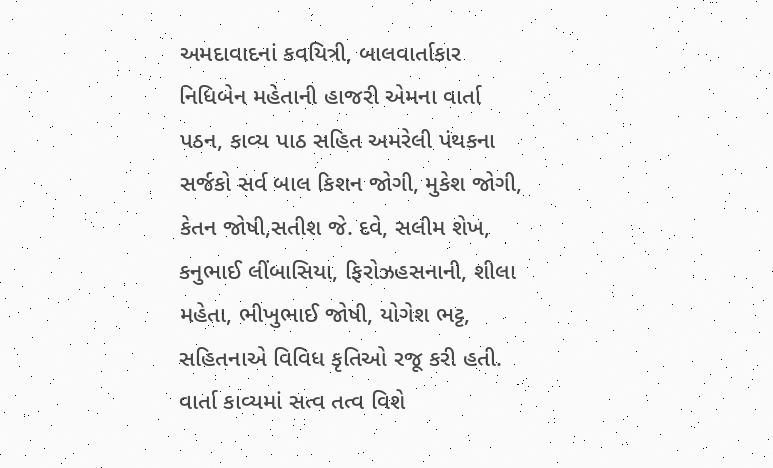અમદાવાદનાં કવયિત્રી, બાલવાર્તાકાર નિધિબેન મહેતાની હાજરી એમના વાર્તા પઠન, કાવ્ય પાઠ સહિત અમરેલી પંથકના સર્જકો સર્વ બાલ કિશન જોગી, મુકેશ જોગી, કેતન જોષી,સતીશ જે. દવે, સલીમ શેખ, કનુભાઈ લીંબાસિયા, ફિરોઝહસનાની, શીલા મહેતા, ભીખુભાઈ જોષી, યોગેશ ભટ્ટ, સહિતનાએ વિવિધ કૃતિઓ રજૂ કરી હતી. વાર્તા કાવ્યમાં સત્વ તત્વ વિશે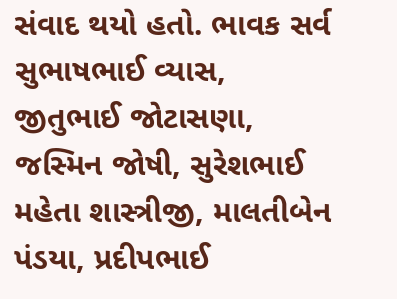સંવાદ થયો હતો. ભાવક સર્વ સુભાષભાઈ વ્યાસ, જીતુભાઈ જોટાસણા, જસ્મિન જોષી, સુરેશભાઈ મહેતા શાસ્ત્રીજી, માલતીબેન પંડયા, પ્રદીપભાઈ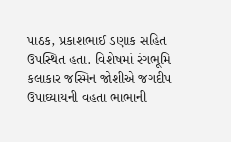પાઠક, પ્રકાશભાઈ ડણાક સહિત ઉપસ્થિત હતા. વિશેષમાં રંગભૂમિ કલાકાર જસ્મિન જોશીએ જગદીપ ઉપાઘ્યાયની વહતા ભાભાની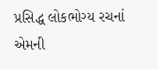પ્રસિદ્ધ લોકભોગ્ય રચનાં એમની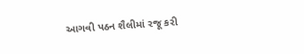આગવી પઠન શૈલીમાં રજૂ કરી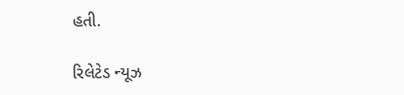હતી.

રિલેટેડ ન્યૂઝ